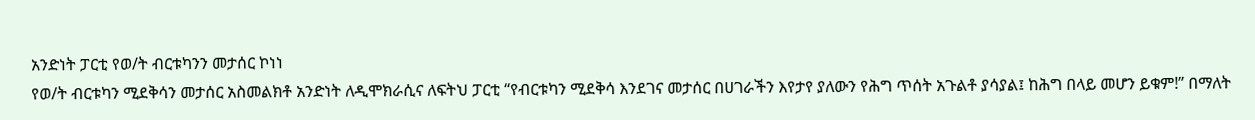አንድነት ፓርቲ የወ/ት ብርቱካንን መታሰር ኮነነ
የወ/ት ብርቱካን ሚደቅሳን መታሰር አስመልክቶ አንድነት ለዲሞክራሲና ለፍትህ ፓርቲ “የብርቱካን ሚደቅሳ እንደገና መታሰር በሀገራችን እየታየ ያለውን የሕግ ጥሰት አጉልቶ ያሳያል፤ ከሕግ በላይ መሆን ይቁም!” በማለት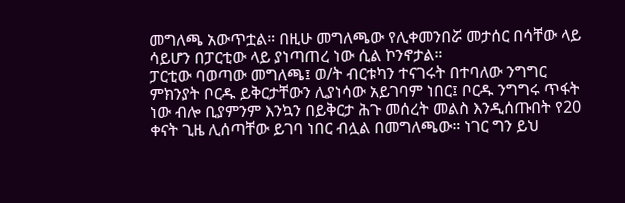መግለጫ አውጥቷል። በዚሁ መግለጫው የሊቀመንበሯ መታሰር በሳቸው ላይ ሳይሆን በፓርቲው ላይ ያነጣጠረ ነው ሲል ኮንኖታል።
ፓርቲው ባወጣው መግለጫ፤ ወ/ት ብርቱካን ተናገሩት በተባለው ንግግር ምክንያት ቦርዱ ይቅርታቸውን ሊያነሳው አይገባም ነበር፤ ቦርዱ ንግግሩ ጥፋት ነው ብሎ ቢያምንም እንኳን በይቅርታ ሕጉ መሰረት መልስ እንዲሰጡበት የ20 ቀናት ጊዜ ሊሰጣቸው ይገባ ነበር ብሏል በመግለጫው። ነገር ግን ይህ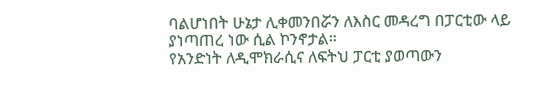ባልሆነበት ሁኔታ ሊቀመንበሯን ለእስር መዳረግ በፓርቲው ላይ ያነጣጠረ ነው ሲል ኮንኖታል።
የአንድነት ለዲሞክራሲና ለፍትህ ፓርቲ ያወጣውን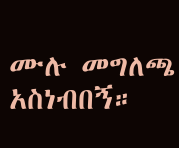ሙሉ መግለጫ አስነብበኝ።